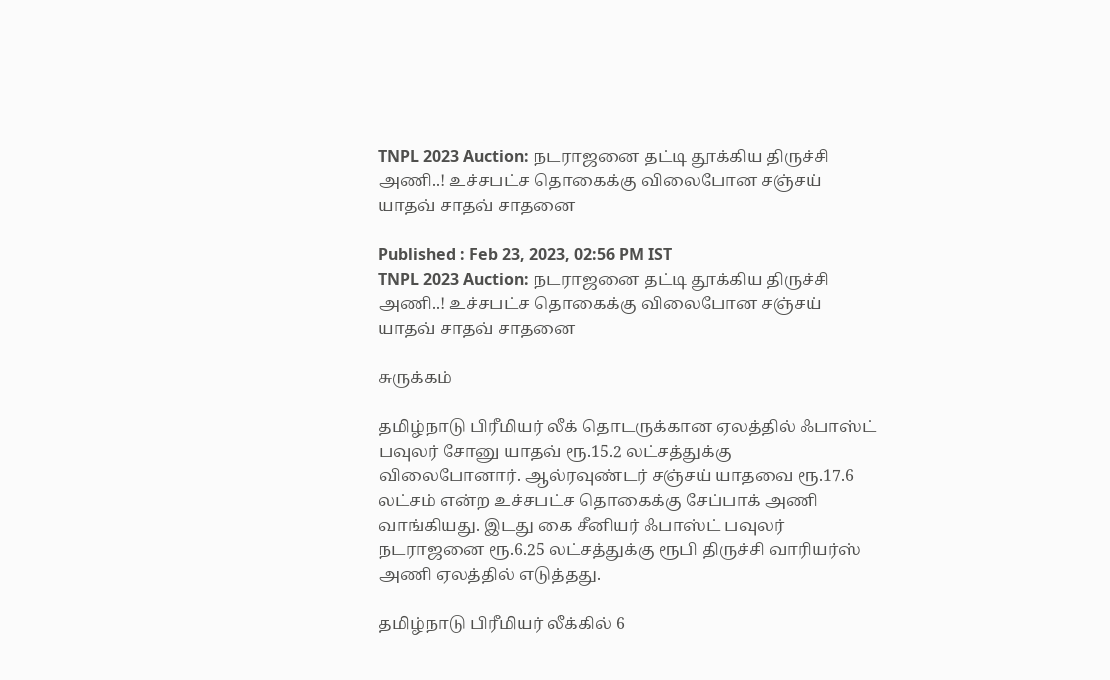TNPL 2023 Auction: நடராஜனை தட்டி தூக்கிய திருச்சி அணி..! உச்சபட்ச தொகைக்கு விலைபோன சஞ்சய் யாதவ் சாதவ் சாதனை

Published : Feb 23, 2023, 02:56 PM IST
TNPL 2023 Auction: நடராஜனை தட்டி தூக்கிய திருச்சி அணி..! உச்சபட்ச தொகைக்கு விலைபோன சஞ்சய் யாதவ் சாதவ் சாதனை

சுருக்கம்

தமிழ்நாடு பிரீமியர் லீக் தொடருக்கான ஏலத்தில் ஃபாஸ்ட் பவுலர் சோனு யாதவ் ரூ.15.2 லட்சத்துக்கு விலைபோனார். ஆல்ரவுண்டர் சஞ்சய் யாதவை ரூ.17.6 லட்சம் என்ற உச்சபட்ச தொகைக்கு சேப்பாக் அணி வாங்கியது. இடது கை சீனியர் ஃபாஸ்ட் பவுலர் நடராஜனை ரூ.6.25 லட்சத்துக்கு ரூபி திருச்சி வாரியர்ஸ் அணி ஏலத்தில் எடுத்தது.

தமிழ்நாடு பிரீமியர் லீக்கில் 6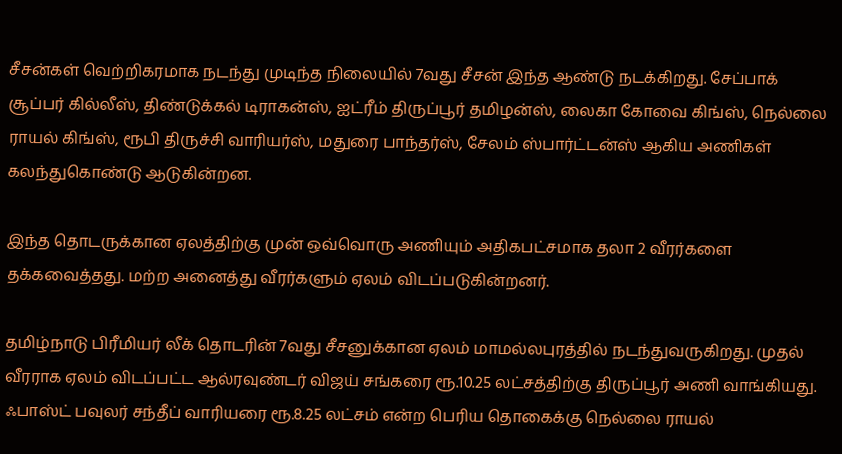சீசன்கள் வெற்றிகரமாக நடந்து முடிந்த நிலையில் 7வது சீசன் இந்த ஆண்டு நடக்கிறது. சேப்பாக் சூப்பர் கில்லீஸ், திண்டுக்கல் டிராகன்ஸ், ஐட்ரீம் திருப்பூர் தமிழன்ஸ், லைகா கோவை கிங்ஸ், நெல்லை ராயல் கிங்ஸ், ரூபி திருச்சி வாரியர்ஸ், மதுரை பாந்தர்ஸ், சேலம் ஸ்பார்ட்டன்ஸ் ஆகிய அணிகள் கலந்துகொண்டு ஆடுகின்றன.

இந்த தொடருக்கான ஏலத்திற்கு முன் ஒவ்வொரு அணியும் அதிகபட்சமாக தலா 2 வீரர்களை தக்கவைத்தது. மற்ற அனைத்து வீரர்களும் ஏலம் விடப்படுகின்றனர்.

தமிழ்நாடு பிரீமியர் லீக் தொடரின் 7வது சீசனுக்கான ஏலம் மாமல்லபுரத்தில் நடந்துவருகிறது. முதல் வீரராக ஏலம் விடப்பட்ட ஆல்ரவுண்டர் விஜய் சங்கரை ரூ.10.25 லட்சத்திற்கு திருப்பூர் அணி வாங்கியது.  ஃபாஸ்ட் பவுலர் சந்தீப் வாரியரை ரூ.8.25 லட்சம் என்ற பெரிய தொகைக்கு நெல்லை ராயல்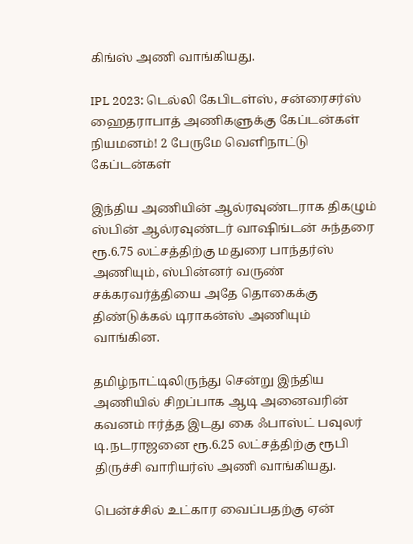கிங்ஸ் அணி வாங்கியது.

IPL 2023: டெல்லி கேபிடள்ஸ், சன்ரைசர்ஸ் ஹைதராபாத் அணிகளுக்கு கேப்டன்கள் நியமனம்! 2 பேருமே வெளிநாட்டு கேப்டன்கள்

இந்திய அணியின் ஆல்ரவுண்டராக திகழும் ஸ்பின் ஆல்ரவுண்டர் வாஷிங்டன் சுந்தரை ரூ.6.75 லட்சத்திற்கு மதுரை பாந்தர்ஸ் அணியும், ஸ்பின்னர் வருண் சக்கரவர்த்தியை அதே தொகைக்கு திண்டுக்கல் டிராகன்ஸ் அணியும் வாங்கின.

தமிழ்நாட்டிலிருந்து சென்று இந்திய அணியில் சிறப்பாக ஆடி அனைவரின் கவனம் ஈர்த்த இடது கை ஃபாஸ்ட் பவுலர் டி.நடராஜனை ரூ.6.25 லட்சத்திற்கு ரூபி திருச்சி வாரியர்ஸ் அணி வாங்கியது.

பென்ச்சில் உட்கார வைப்பதற்கு ஏன்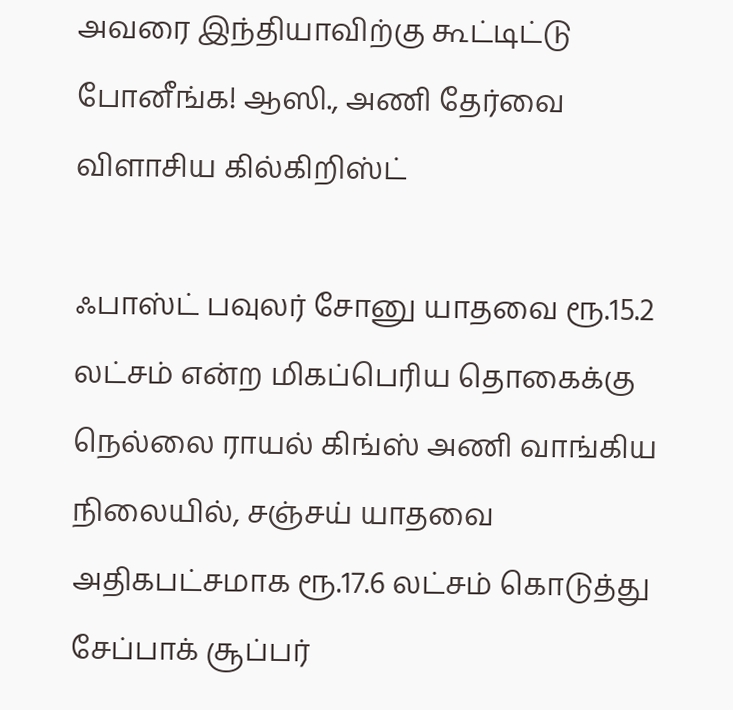அவரை இந்தியாவிற்கு கூட்டிட்டு போனீங்க! ஆஸி., அணி தேர்வை விளாசிய கில்கிறிஸ்ட்

ஃபாஸ்ட் பவுலர் சோனு யாதவை ரூ.15.2 லட்சம் என்ற மிகப்பெரிய தொகைக்கு நெல்லை ராயல் கிங்ஸ் அணி வாங்கிய நிலையில், சஞ்சய் யாதவை அதிகபட்சமாக ரூ.17.6 லட்சம் கொடுத்து சேப்பாக் சூப்பர்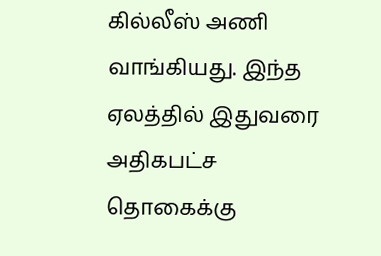கில்லீஸ் அணி வாங்கியது. இந்த ஏலத்தில் இதுவரை அதிகபட்ச தொகைக்கு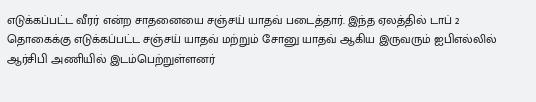எடுக்கப்பட்ட வீரர் என்ற சாதனையை சஞ்சய் யாதவ் படைத்தார். இந்த ஏலத்தில் டாப் 2 தொகைக்கு எடுக்கப்பட்ட சஞ்சய் யாதவ் மற்றும் சோனு யாதவ் ஆகிய இருவரும் ஐபிஎல்லில் ஆர்சிபி அணியில் இடம்பெற்றுள்ளனர்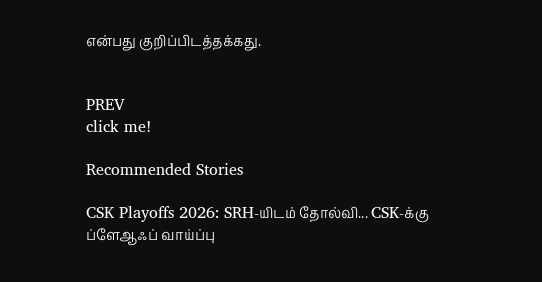என்பது குறிப்பிடத்தக்கது.


PREV
click me!

Recommended Stories

CSK Playoffs 2026: SRH-யிடம் தோல்வி... CSK-க்கு ப்ளேஆஃப் வாய்ப்பு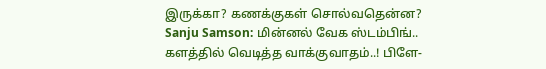இருக்கா? கணக்குகள் சொல்வதென்ன?
Sanju Samson: மின்னல் வேக ஸ்டம்பிங்.. களத்தில் வெடித்த வாக்குவாதம்..! பிளே-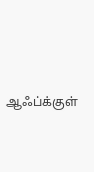ஆஃப்க்குள்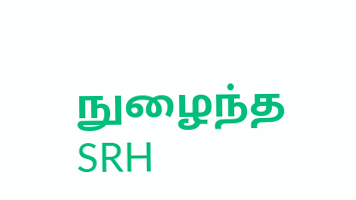நுழைந்த SRH